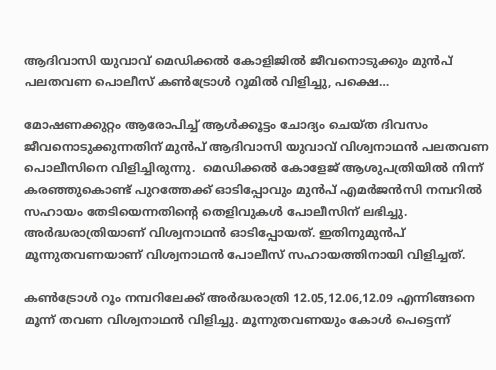ആദിവാസി യുവാവ് മെഡിക്കൽ കോളിജിൽ ജീവനൊടുക്കും മുൻപ് പലതവണ പൊലീസ് കൺട്രോൾ റൂമിൽ വിളിച്ചു, പക്ഷെ…

മോഷണക്കുറ്റം ആരോപിച്ച് ആള്‍ക്കൂട്ടം ചോദ്യം ചെയ്ത ദിവസം ജീവനൊടുക്കുന്നതിന് മുൻപ് ആദിവാസി യുവാവ് വിശ്വനാഥൻ പലതവണ പൊലീസിനെ വിളിച്ചിരുന്നു.  മെഡിക്കല്‍ കോളേജ് ആശുപത്രിയില്‍ നിന്ന് കരഞ്ഞുകൊണ്ട് പുറത്തേക്ക് ഓടിപ്പോവും മുന്‍പ് എമർജൻസി നമ്പറിൽ സഹായം തേടിയെന്നതിന്റെ തെളിവുകള്‍ പോലീസിന് ലഭിച്ചു. അര്‍ദ്ധരാത്രിയാണ് വിശ്വനാഥന്‍ ഓടിപ്പോയത്. ഇതിനുമുന്‍പ് മൂന്നുതവണയാണ് വിശ്വനാഥന്‍ പോലീസ് സഹായത്തിനായി വിളിച്ചത്.

കണ്‍ട്രോള്‍ റൂം നമ്പറിലേക്ക് അര്‍ദ്ധരാത്രി 12.05,12.06,12.09 എന്നിങ്ങനെ മൂന്ന് തവണ വിശ്വനാഥന്‍ വിളിച്ചു. മൂന്നുതവണയും കോള്‍ പെട്ടെന്ന്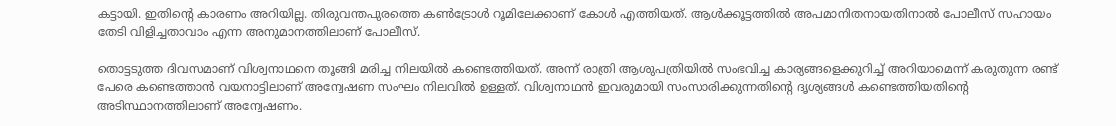കട്ടായി. ഇതിൻ്റെ കാരണം അറിയില്ല. തിരുവന്തപുരത്തെ കണ്‍ട്രോള്‍ റൂമിലേക്കാണ് കോള്‍ എത്തിയത്. ആള്‍ക്കൂട്ടത്തില്‍ അപമാനിതനായതിനാല്‍ പോലീസ് സഹായം തേടി വിളിച്ചതാവാം എന്ന അനുമാനത്തിലാണ് പോലീസ്.

തൊട്ടടുത്ത ദിവസമാണ് വിശ്വനാഥനെ തൂങ്ങി മരിച്ച നിലയില്‍ കണ്ടെത്തിയത്. അന്ന് രാത്രി ആശുപത്രിയില്‍ സംഭവിച്ച കാര്യങ്ങളെക്കുറിച്ച് അറിയാമെന്ന് കരുതുന്ന രണ്ട് പേരെ കണ്ടെത്താന്‍ വയനാട്ടിലാണ് അന്വേഷണ സംഘം നിലവില്‍ ഉള്ളത്. വിശ്വനാഥന്‍ ഇവരുമായി സംസാരിക്കുന്നതിന്റെ ദൃശ്യങ്ങള്‍ കണ്ടെത്തിയതിൻ്റെ അടിസ്ഥാനത്തിലാണ് അന്വേഷണം.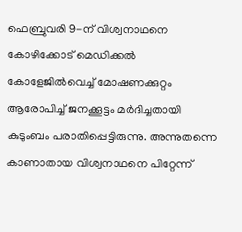ഫെബ്രുവരി 9-ന് വിശ്വനാഥനെ കോഴിക്കോട് മെഡിക്കല്‍ കോളേജില്‍വെച്ച് മോഷണക്കുറ്റം ആരോപിച്ച് ജനക്കൂട്ടം മര്‍ദിച്ചതായി കുടുംബം പരാതിപ്പെട്ടിരുന്നു. അന്നുതന്നെ കാണാതായ വിശ്വനാഥനെ പിറ്റേന്ന്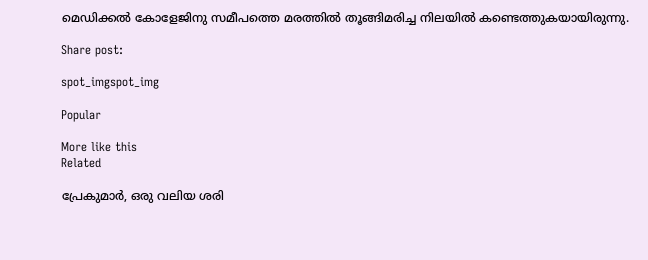മെഡിക്കല്‍ കോളേജിനു സമീപത്തെ മരത്തില്‍ തൂങ്ങിമരിച്ച നിലയില്‍ കണ്ടെത്തുകയായിരുന്നു.

Share post:

spot_imgspot_img

Popular

More like this
Related

പ്രേകുമാർ, ഒരു വലിയ ശരി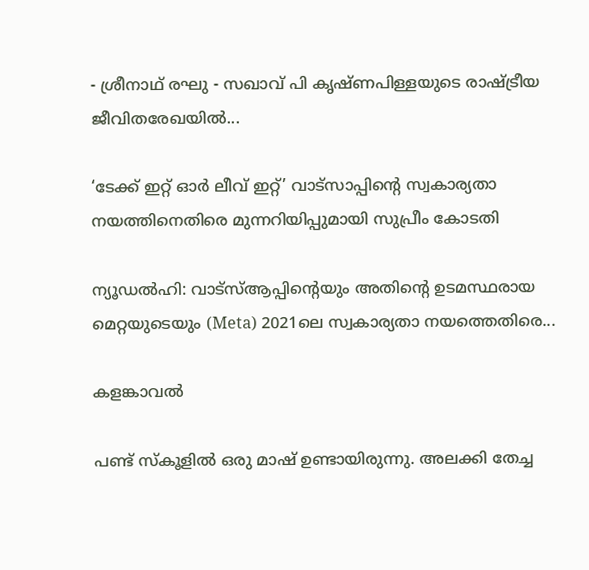- ശ്രീനാഥ് രഘു - സഖാവ് പി കൃഷ്ണപിള്ളയുടെ രാഷ്ട്രീയ ജീവിതരേഖയിൽ...

‘ടേക്ക് ഇറ്റ് ഓർ ലീവ് ഇറ്റ്’ വാട്സാപ്പിന്റെ സ്വകാര്യതാ നയത്തിനെതിരെ മുന്നറിയിപ്പുമായി സുപ്രീം കോടതി

ന്യൂഡൽഹി: വാട്‌സ്ആപ്പിന്റെയും അതിന്റെ ഉടമസ്ഥരായ മെറ്റയുടെയും (Meta) 2021ലെ സ്വകാര്യതാ നയത്തെതിരെ...

കളങ്കാവൽ

പണ്ട് സ്കൂളിൽ ഒരു മാഷ് ഉണ്ടായിരുന്നു. അലക്കി തേച്ച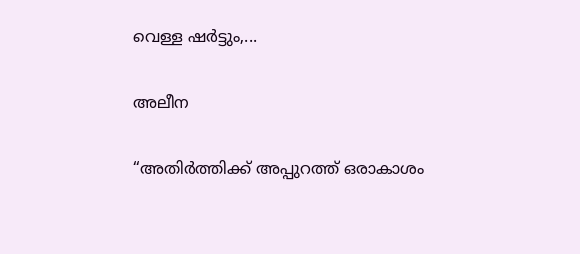വെള്ള ഷർട്ടും,...

അലീന

“അതിര്‍ത്തിക്ക് അപ്പുറത്ത് ഒരാകാശം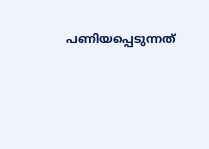പണിയപ്പെടുന്നത്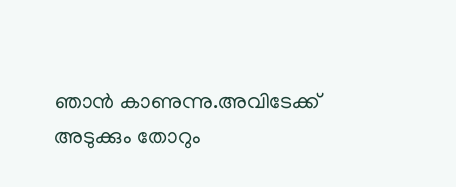ഞാന്‍ കാണുന്നു.അവിടേക്ക് അടുക്കും തോറും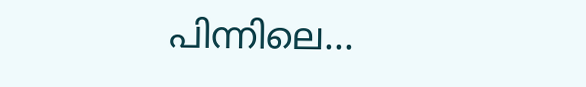പിന്നിലെ...